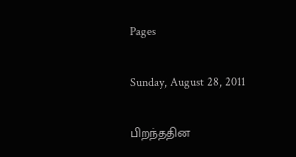Pages

Sunday, August 28, 2011

பிறந்ததின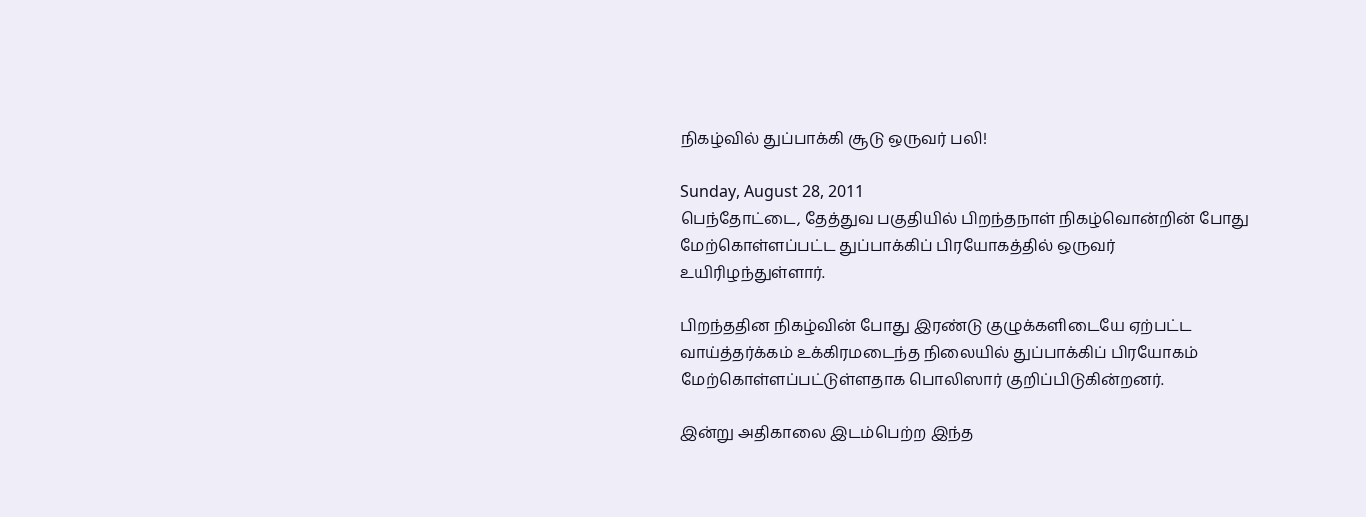நிகழ்வில் துப்பாக்கி சூடு ஒருவர் பலி!

Sunday, August 28, 2011
பெந்தோட்டை, தேத்துவ பகுதியில் பிறந்தநாள் நிகழ்வொன்றின் போது மேற்கொள்ளப்பட்ட துப்பாக்கிப் பிரயோகத்தில் ஒருவர் உயிரிழந்துள்ளார்.

பிறந்ததின நிகழ்வின் போது இரண்டு குழுக்களிடையே ஏற்பட்ட வாய்த்தர்க்கம் உக்கிரமடைந்த நிலையில் துப்பாக்கிப் பிரயோகம் மேற்கொள்ளப்பட்டுள்ளதாக பொலிஸார் குறிப்பிடுகின்றனர்.

இன்று அதிகாலை இடம்பெற்ற இந்த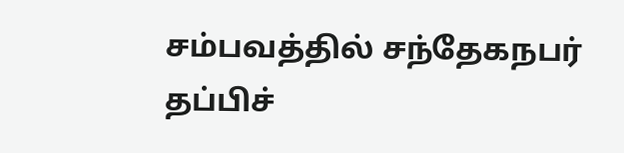சம்பவத்தில் சந்தேகநபர் தப்பிச்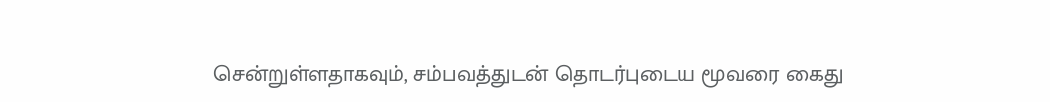சென்றுள்ளதாகவும், சம்பவத்துடன் தொடர்புடைய மூவரை கைது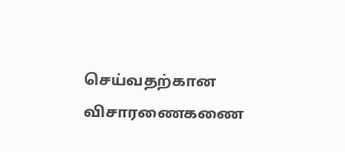செய்வதற்கான விசாரணைகணை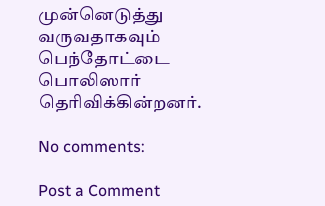முன்னெடுத்து வருவதாகவும் பெந்தோட்டை பொலிஸார் தெரிவிக்கின்றனர்.

No comments:

Post a Comment